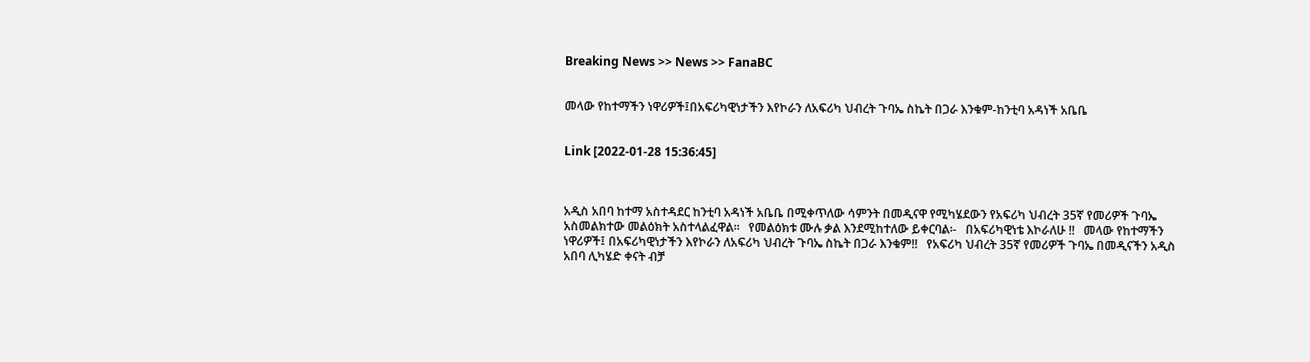Breaking News >> News >> FanaBC


መላው የከተማችን ነዋሪዎች፤በአፍሪካዊነታችን እየኮራን ለአፍሪካ ህብረት ጉባኤ ስኬት በጋራ እንቁም-ከንቲባ አዳነች አቤቤ


Link [2022-01-28 15:36:45]



አዲስ አበባ ከተማ አስተዳደር ከንቲባ አዳነች አቤቤ በሚቀጥለው ሳምንት በመዲናዋ የሚካሄደውን የአፍሪካ ህብረት 35ኛ የመሪዎች ጉባኤ አስመልክተው መልዕክት አስተላልፈዋል፡፡   የመልዕክቱ ሙሉ ቃል እንደሚከተለው ይቀርባል፡-   በአፍሪካዊነቴ እኮራለሁ !!   መላው የከተማችን ነዋሪዎች፤ በአፍሪካዊነታችን እየኮራን ለአፍሪካ ህብረት ጉባኤ ስኬት በጋራ እንቁም!!   የአፍሪካ ህብረት 35ኛ የመሪዎች ጉባኤ በመዲናችን አዲስ አበባ ሊካሄድ ቀናት ብቻ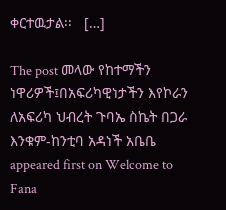ቀርተዉታል፡፡   […]

The post መላው የከተማችን ነዋሪዎች፤በአፍሪካዊነታችን እየኮራን ለአፍሪካ ህብረት ጉባኤ ስኬት በጋራ እንቁም-ከንቲባ አዳነች አቤቤ appeared first on Welcome to Fana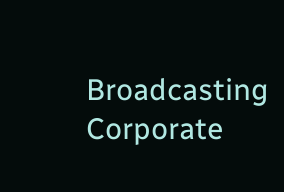Broadcasting Corporate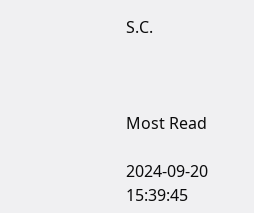S.C.



Most Read

2024-09-20 15:39:45